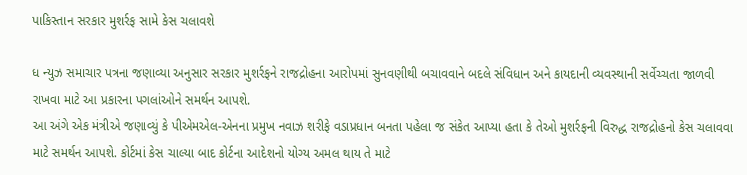પાકિસ્તાન સરકાર મુશર્રફ સામે કેસ ચલાવશે

ધ ન્યુઝ સમાચાર પત્રના જણાવ્યા અનુસાર સરકાર મુશર્રફને રાજદ્રોહના આરોપમાં સુનવણીથી બચાવવાને બદલે સંવિધાન અને કાયદાની વ્યવસ્થાની સર્વેચ્ચતા જાળવી રાખવા માટે આ પ્રકારના પગલાંઓને સમર્થન આપશે.
આ અંગે એક મંત્રીએ જણાવ્યું કે પીએમએલ-એનના પ્રમુખ નવાઝ શરીફે વડાપ્રધાન બનતા પહેલા જ સંકેત આપ્યા હતા કે તેઓ મુશર્રફની વિરુદ્ધ રાજદ્રોહનો કેસ ચલાવવા માટે સમર્થન આપશે. કોર્ટમાં કેસ ચાલ્યા બાદ કોર્ટના આદેશનો યોગ્ય અમલ થાય તે માટે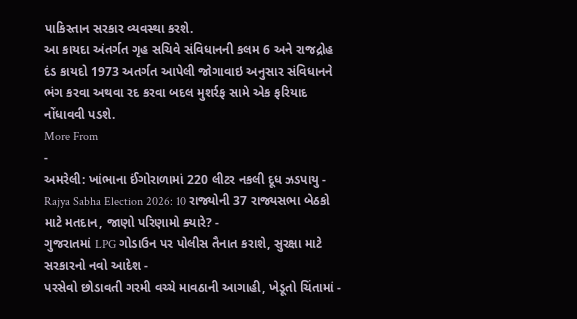પાકિસ્તાન સરકાર વ્યવસ્થા કરશે.
આ કાયદા અંતર્ગત ગૃહ સચિવે સંવિધાનની કલમ 6 અને રાજદ્રોહ દંડ કાયદો 1973 અતર્ગત આપેલી જોગાવાઇ અનુસાર સંવિધાનને ભંગ કરવા અથવા રદ કરવા બદલ મુશર્રફ સામે એક ફરિયાદ નોંધાવવી પડશે.
More From
-
અમરેલી: ખાંભાના ઈંગોરાળામાં 220 લીટર નકલી દૂધ ઝડપાયુ -
Rajya Sabha Election 2026: 10 રાજ્યોની 37 રાજ્યસભા બેઠકો માટે મતદાન, જાણો પરિણામો ક્યારે? -
ગુજરાતમાં LPG ગોડાઉન પર પોલીસ તૈનાત કરાશે, સુરક્ષા માટે સરકારનો નવો આદેશ -
પરસેવો છોડાવતી ગરમી વચ્ચે માવઠાની આગાહી, ખેડૂતો ચિંતામાં -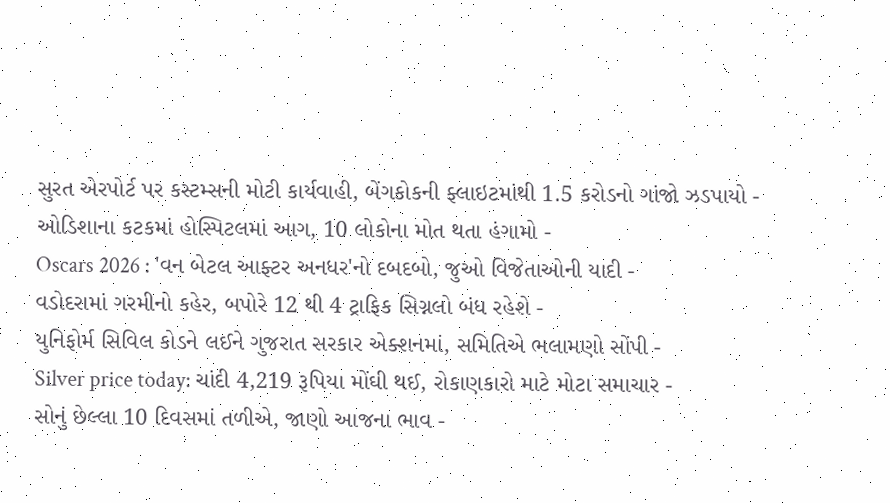સુરત એરપોર્ટ પર કસ્ટમ્સની મોટી કાર્યવાહી, બેંગકોકની ફ્લાઇટમાંથી 1.5 કરોડનો ગાંજો ઝડપાયો -
ઓડિશાના કટકમાં હોસ્પિટલમાં આગ, 10 લોકોના મોત થતા હંગામો -
Oscars 2026 : 'વન બેટલ આફ્ટર અનધર'નો દબદબો, જુઓ વિજેતાઓની યાદી -
વડોદરામાં ગરમીનો કહેર, બપોરે 12 થી 4 ટ્રાફિક સિગ્નલો બંધ રહેશે -
યુનિફોર્મ સિવિલ કોડને લઈને ગુજરાત સરકાર એક્શનમાં, સમિતિએ ભલામણો સોંપી -
Silver price today: ચાંદી 4,219 રૂપિયા મોંઘી થઈ, રોકાણકારો માટે મોટા સમાચાર -
સોનું છેલ્લા 10 દિવસમાં તળીએ, જાણો આજના ભાવ -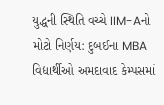યુદ્ધની સ્થિતિ વચ્ચે IIM-Aનો મોટો નિર્ણય: દુબઈના MBA વિદ્યાર્થીઓ અમદાવાદ કેમ્પસમાં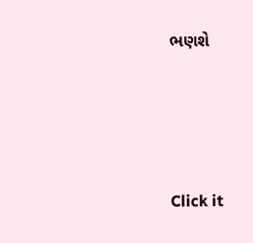ભણશે







Click it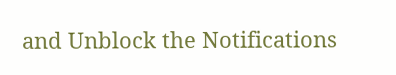and Unblock the Notifications